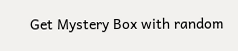Get Mystery Box with random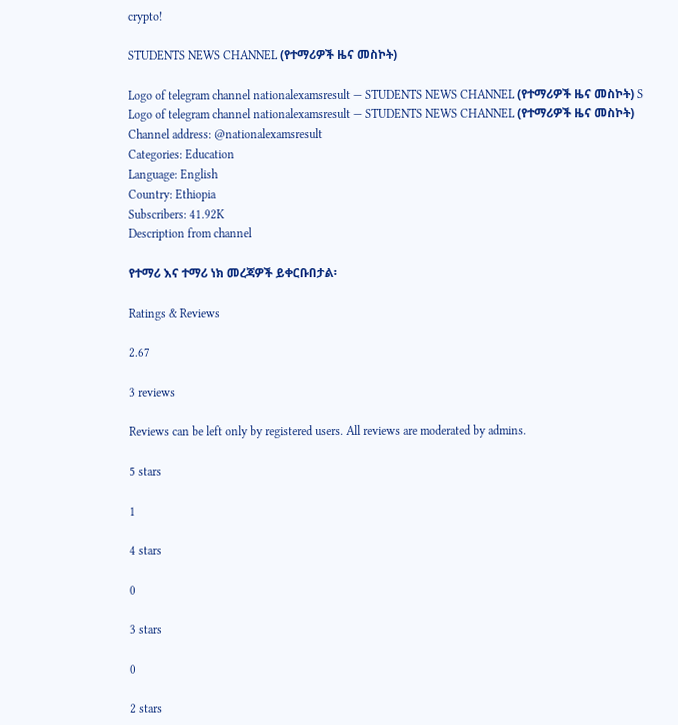crypto!

STUDENTS NEWS CHANNEL (የተማሪዎች ዜና መስኮት)

Logo of telegram channel nationalexamsresult — STUDENTS NEWS CHANNEL (የተማሪዎች ዜና መስኮት) S
Logo of telegram channel nationalexamsresult — STUDENTS NEWS CHANNEL (የተማሪዎች ዜና መስኮት)
Channel address: @nationalexamsresult
Categories: Education
Language: English
Country: Ethiopia
Subscribers: 41.92K
Description from channel

የተማሪ እና ተማሪ ነክ መረጃዎች ይቀርቡበታል፡

Ratings & Reviews

2.67

3 reviews

Reviews can be left only by registered users. All reviews are moderated by admins.

5 stars

1

4 stars

0

3 stars

0

2 stars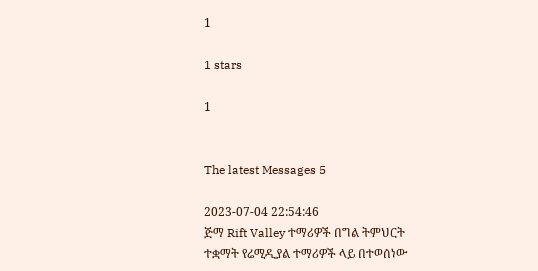1

1 stars

1


The latest Messages 5

2023-07-04 22:54:46
ጅማ Rift Valley ተማሪዎች በግል ትምህርት ተቋማት የሬሚዲያል ተማሪዎች ላይ በተወሰነው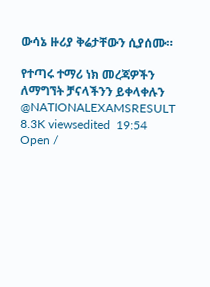ውሳኔ ዙሪያ ቅሬታቸውን ሲያሰሙ።

የተጣሩ ተማሪ ነክ መረጃዎችን ለማግኘት ቻናላችንን ይቀላቀሉን
@NATIONALEXAMSRESULT
8.3K viewsedited  19:54
Open /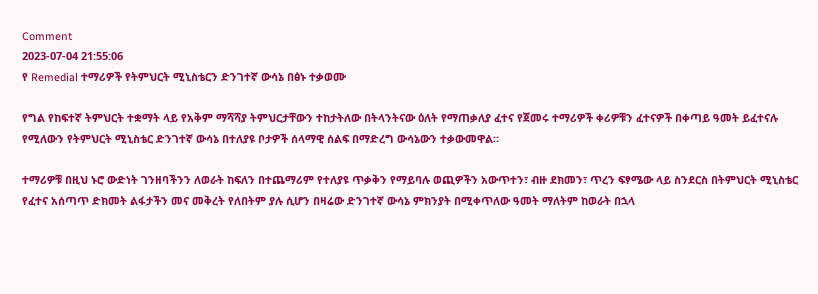Comment
2023-07-04 21:55:06
የ Remedial ተማሪዎች የትምህርት ሚኒስቴርን ድንገተኛ ውሳኔ በፅኑ ተቃወሙ

የግል የከፍተኛ ትምህርት ተቋማት ላይ የአቅም ማሻሻያ ትምህርታቸውን ተከታትለው በትላንትናው ዕለት የማጠቃለያ ፈተና የጀመሩ ተማሪዎች ቀሪዎቹን ፈተናዎች በቀጣይ ዓመት ይፈተናሉ የሚለውን የትምህርት ሚኒስቴር ድንገተኛ ውሳኔ በተለያዩ ቦታዎች ሰላማዊ ሰልፍ በማድረግ ውሳኔውን ተቃውመዋል።

ተማሪዎቹ በዚህ ኑሮ ውድነት ገንዘባችንን ለወራት ከፍለን በተጨማሪም የተለያዩ ጥቃቅን የማይባሉ ወጪዎችን አውጥተን፣ ብዙ ደክመን፣ ጥረን ፍፃሜው ላይ ስንደርስ በትምህርት ሚኒስቴር የፈተና አሰጣጥ ድክመት ልፋታችን መና መቅረት የለበትም ያሉ ሲሆን በዛሬው ድንገተኛ ውሳኔ ምክንያት በሚቀጥለው ዓመት ማለትም ከወራት በኋላ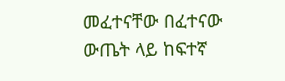መፈተናቸው በፈተናው ውጤት ላይ ከፍተኛ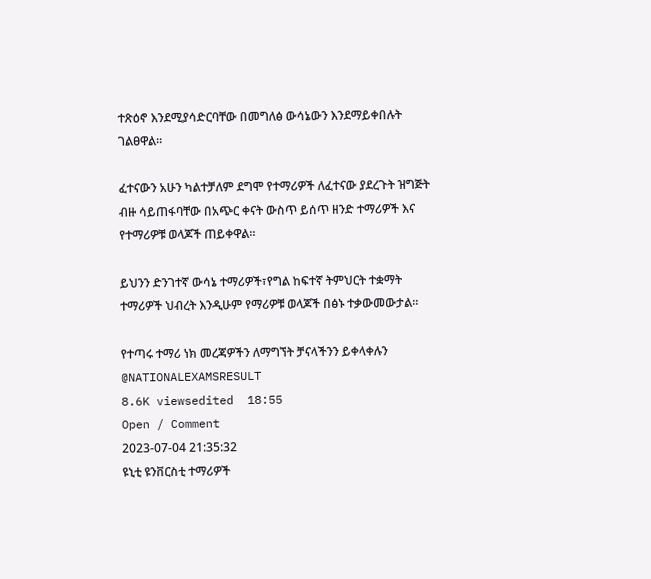ተጽዕኖ እንደሚያሳድርባቸው በመግለፅ ውሳኔውን እንደማይቀበሉት ገልፀዋል።

ፈተናውን አሁን ካልተቻለም ደግሞ የተማሪዎች ለፈተናው ያደረጉት ዝግጅት ብዙ ሳይጠፋባቸው በአጭር ቀናት ውስጥ ይሰጥ ዘንድ ተማሪዎች እና የተማሪዎቹ ወላጆች ጠይቀዋል።

ይህንን ድንገተኛ ውሳኔ ተማሪዎች፣የግል ከፍተኛ ትምህርት ተቋማት ተማሪዎች ህብረት እንዲሁም የማሪዎቹ ወላጆች በፅኑ ተቃውመውታል።

የተጣሩ ተማሪ ነክ መረጃዎችን ለማግኘት ቻናላችንን ይቀላቀሉን
@NATIONALEXAMSRESULT
8.6K viewsedited  18:55
Open / Comment
2023-07-04 21:35:32
ዩኒቲ ዩንቨርስቲ ተማሪዎች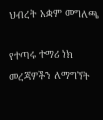ህብረት አቋም መግለጫ

የተጣሩ ተማሪ ነክ መረጃዎችን ለማግኘት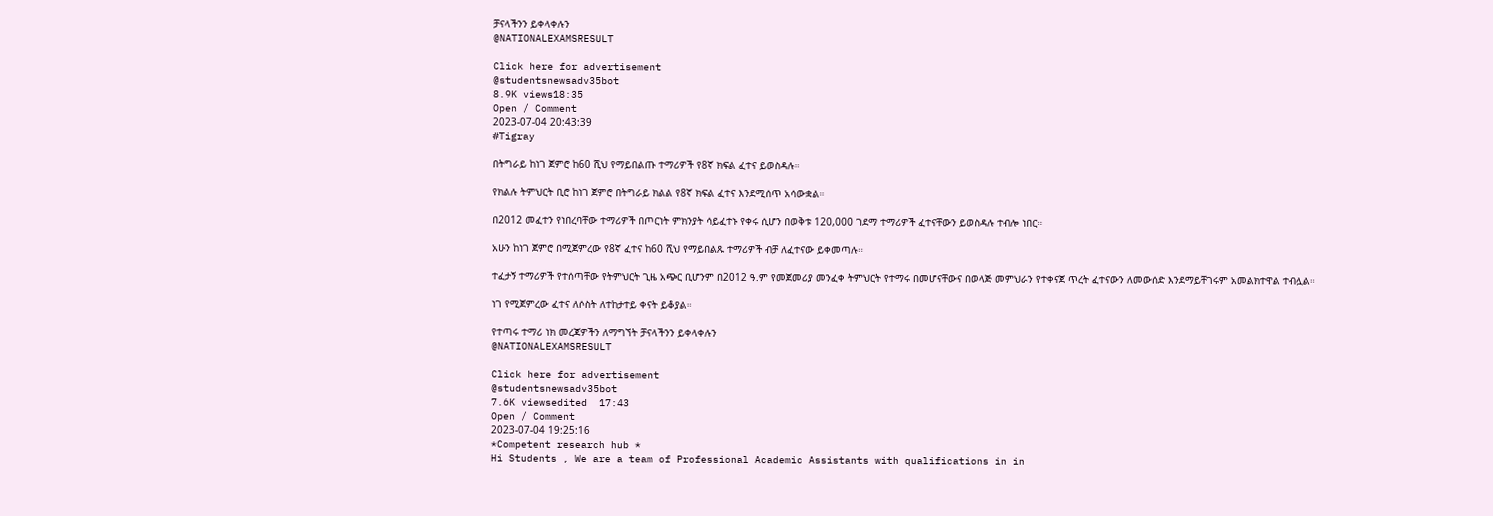ቻናላችንን ይቀላቀሉን
@NATIONALEXAMSRESULT

Click here for advertisement
@studentsnewsadv35bot
8.9K views18:35
Open / Comment
2023-07-04 20:43:39
#Tigray

በትግራይ ከነገ ጀምሮ ከ60 ሺህ የማይበልጡ ተማሪዎች የ8ኛ ክፍል ፈተና ይወስዳሉ።

የክልሉ ትምህርት ቢሮ ከነገ ጀምሮ በትግራይ ክልል የ8ኛ ክፍል ፈተና እንደሚሰጥ አሳውቋል።

በ2012 መፈተን የነበረባቸው ተማሪዎች በጦርነት ምክንያት ሳይፈተኑ የቀሩ ሲሆን በወቅቱ 120,000 ገደማ ተማሪዎች ፈተናቸውን ይወስዳሉ ተብሎ ነበር።

አሁን ከነገ ጀምሮ በሚጀምረው የ8ኛ ፈተና ከ60 ሺህ የማይበልጹ ተማሪዎች ብቻ ለፈተናው ይቀመጣሉ።

ተፈታኝ ተማሪዎች የተሰጣቸው የትምህርት ጊዜ አጭር ቢሆንም በ2012 ዓ.ም የመጀመሪያ መንፈቀ ትምህርት የተማሩ በመሆናቸውና በወላጅ መምህራን የተቀናጀ ጥረት ፈተናውን ለመውሰድ እንደማይቸገሩም አመልክተዋል ተብሏል።

ነገ የሚጀምረው ፈተና ለሶስት ለተከታተይ ቀናት ይቆያል።

የተጣሩ ተማሪ ነክ መረጃዎችን ለማግኘት ቻናላችንን ይቀላቀሉን
@NATIONALEXAMSRESULT

Click here for advertisement
@studentsnewsadv35bot
7.6K viewsedited  17:43
Open / Comment
2023-07-04 19:25:16
*Competent research hub *
Hi Students , We are a team of Professional Academic Assistants with qualifications in in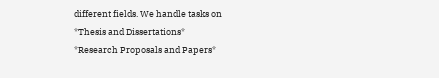different fields. We handle tasks on
*Thesis and Dissertations*
*Research Proposals and Papers*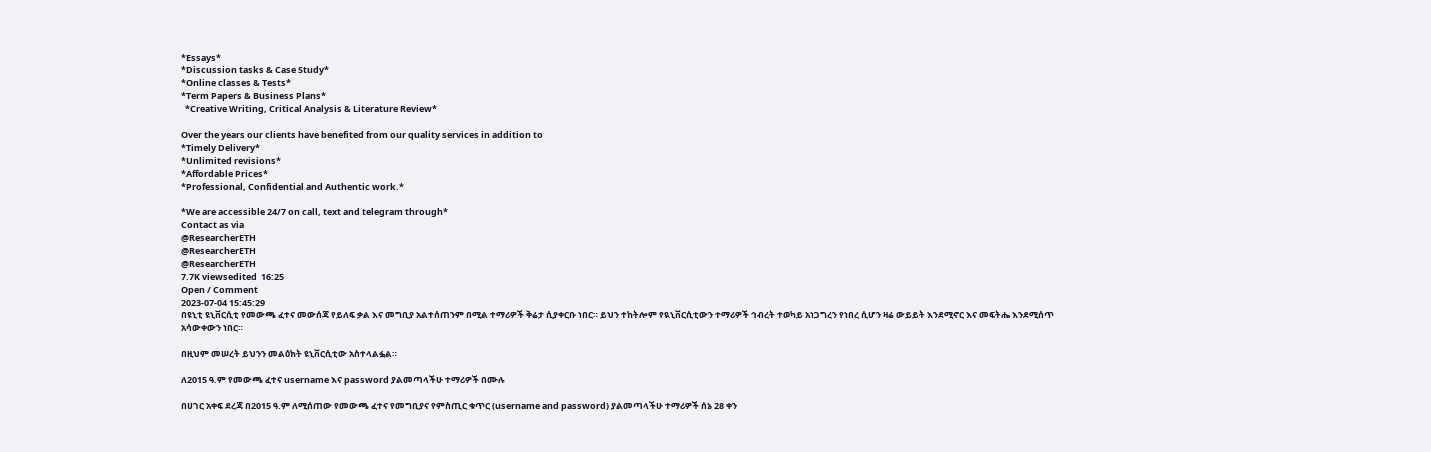*Essays*
*Discussion tasks & Case Study*
*Online classes & Tests*
*Term Papers & Business Plans*
  *Creative Writing, Critical Analysis & Literature Review*

Over the years our clients have benefited from our quality services in addition to
*Timely Delivery*
*Unlimited revisions*
*Affordable Prices*
*Professional, Confidential and Authentic work.*

*We are accessible 24/7 on call, text and telegram through*
Contact as via
@ResearcherETH
@ResearcherETH
@ResearcherETH
7.7K viewsedited  16:25
Open / Comment
2023-07-04 15:45:29
በዩኒቲ ዩኒቨርሲቲ የመውጫ ፈተና መውሰጃ የይለፍ ቃል እና መግቢያ አልተሰጠንም በሚል ተማሪዎች ቅሬታ ሲያቀርቡ ነበር። ይህን ተከትሎም የዪኒቨርሲቲውን ተማሪዎች ኅብረት ተወካይ አነጋግረን የነበረ ሲሆን ዛሬ ውይይት እንደሚኖር እና መፍትሔ እንደሚሰጥ አሳውቀውን ነበር።

በዚህም መሠረት ይህንን መልዕክት ዩኒቨርሲቲው አስተላልፏል።

ለ2015 ዓ.ም የመውጫ ፈተና username እና password ያልመጣላችሁ ተማሪዎች በሙሉ

በሀገር አቀፍ ደረጃ በ2015 ዓ.ም ለሚሰጠው የመውጫ ፈተና የመግቢያና የምስጢር ቁጥር (username and password) ያልመጣላችሁ ተማሪዎች ሰኔ 28 ቀን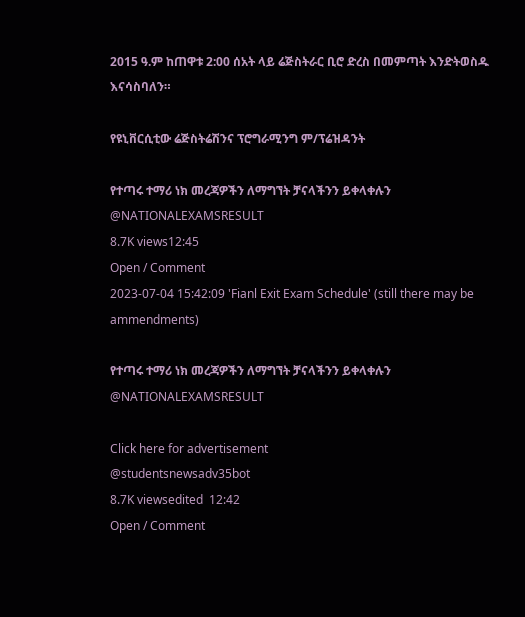2015 ዓ.ም ከጠዋቱ 2:00 ሰአት ላይ ሬጅስትራር ቢሮ ድረስ በመምጣት እንድትወስዱ እናሳስባለን።

የዩኒቨርሲቲው ሬጅስትሬሽንና ፕሮግራሚንግ ም/ፕሬዝዳንት

የተጣሩ ተማሪ ነክ መረጃዎችን ለማግኘት ቻናላችንን ይቀላቀሉን
@NATIONALEXAMSRESULT
8.7K views12:45
Open / Comment
2023-07-04 15:42:09 'Fianl Exit Exam Schedule' (still there may be ammendments)

የተጣሩ ተማሪ ነክ መረጃዎችን ለማግኘት ቻናላችንን ይቀላቀሉን
@NATIONALEXAMSRESULT

Click here for advertisement
@studentsnewsadv35bot
8.7K viewsedited  12:42
Open / Comment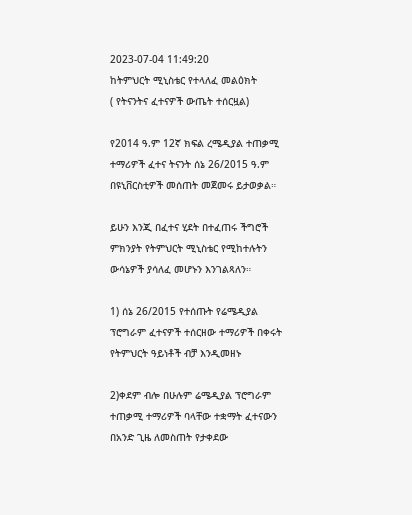2023-07-04 11:49:20
ከትምህርት ሚኒስቴር የተላለፈ መልዕክት
( የትናንትና ፈተናዎች ውጤት ተሰርዟል)

የ2014 ዓ.ም 12ኛ ክፍል ረሜዲያል ተጠቃሚ ተማሪዎች ፈተና ትናንት ሰኔ 26/2015 ዓ.ም በዩኒቨርስቲዎች መሰጠት መጀመሩ ይታወቃል።

ይሁን እንጂ በፈተና ሂደት በተፈጠሩ ችግሮች ምክንያት የትምህርት ሚኒስቴር የሚከተሉትን ውሳኔዎች ያሳለፈ መሆኑን እንገልጻለን።

1) ሰኔ 26/2015 የተሰጡት የሬሜዲያል ፕሮግራም ፈተናዎች ተሰርዘው ተማሪዎች በቀሩት የትምህርት ዓይነቶች ብቻ እንዲመዘኑ

2)ቀደም ብሎ በሁሉም ሬሜዲያል ፕሮግራም ተጠቃሚ ተማሪዎች ባላቸው ተቋማት ፈተናውን በአንድ ጊዜ ለመስጠት የታቀደው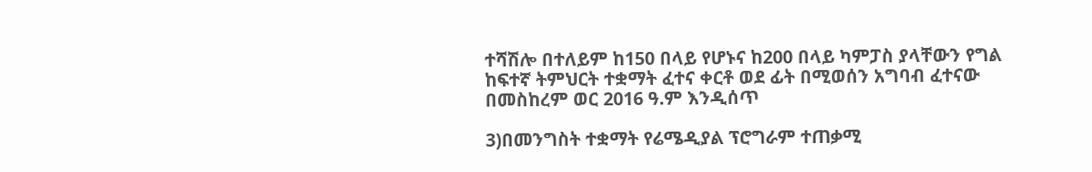ተሻሽሎ በተለይም ከ150 በላይ የሆኑና ከ200 በላይ ካምፓስ ያላቸውን የግል ከፍተኛ ትምህርት ተቋማት ፈተና ቀርቶ ወደ ፊት በሚወሰን አግባብ ፈተናው በመስከረም ወር 2016 ዓ.ም እንዲሰጥ

3)በመንግስት ተቋማት የሬሜዲያል ፕሮግራም ተጠቃሚ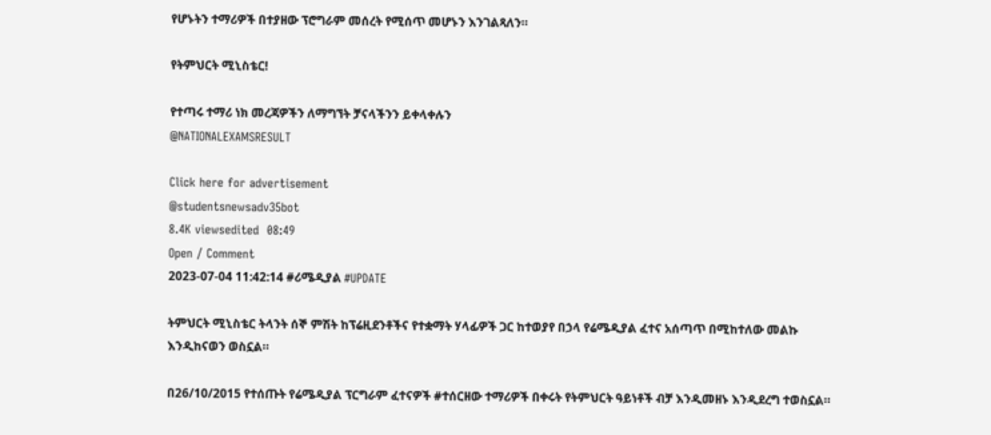የሆኑትን ተማሪዎች በተያዘው ፕሮግራም መሰረት የሚሰጥ መሆኑን እንገልጻለን።

የትምህርት ሚኒስቴር!

የተጣሩ ተማሪ ነክ መረጃዎችን ለማግኘት ቻናላችንን ይቀላቀሉን
@NATIONALEXAMSRESULT

Click here for advertisement
@studentsnewsadv35bot
8.4K viewsedited  08:49
Open / Comment
2023-07-04 11:42:14 #ሪሜዲያል #UPDATE

ትምህርት ሚኒስቴር ትላንት ሰኞ ምሽት ከፕሬዚደንቶችና የተቋማት ሃላፊዎች ጋር ከተወያየ በኃላ የሬሜዲያል ፈተና አሰጣጥ በሚከተለው መልኩ እንዲከናወን ወስኗል።

በ26/10/2015 የተሰጡት የሬሜዲያል ፕርግራም ፈተናዎች #ተሰርዘው ተማሪዎች በቀሩት የትምህርት ዓይነቶች ብቻ እንዲመዘኑ እንዲደረግ ተወስኗል።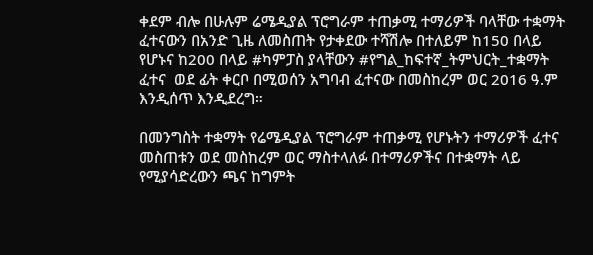ቀደም ብሎ በሁሉም ሬሜዲያል ፕሮግራም ተጠቃሚ ተማሪዎች ባላቸው ተቋማት ፈተናውን በአንድ ጊዜ ለመስጠት የታቀደው ተሻሽሎ በተለይም ከ150 በላይ የሆኑና ከ200 በላይ #ካምፓስ ያላቸውን #የግል_ከፍተኛ_ትምህርት_ተቋማት ፈተና  ወደ ፊት ቀርቦ በሚወሰን አግባብ ፈተናው በመስከረም ወር 2016 ዓ.ም  እንዲሰጥ እንዲደረግ።

በመንግስት ተቋማት የሬሜዲያል ፕሮግራም ተጠቃሚ የሆኑትን ተማሪዎች ፈተና መስጠቱን ወደ መስከረም ወር ማስተላለፉ በተማሪዎችና በተቋማት ላይ የሚያሳድረውን ጫና ከግምት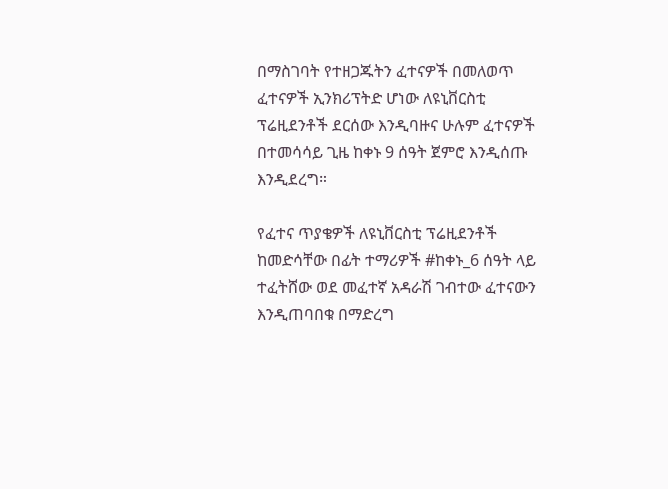በማስገባት የተዘጋጁትን ፈተናዎች በመለወጥ ፈተናዎች ኢንክሪፕትድ ሆነው ለዩኒቨርስቲ ፕሬዚደንቶች ደርሰው እንዲባዙና ሁሉም ፈተናዎች በተመሳሳይ ጊዜ ከቀኑ 9 ሰዓት ጀምሮ እንዲሰጡ እንዲደረግ።

የፈተና ጥያቄዎች ለዩኒቨርስቲ ፕሬዚደንቶች ከመድሳቸው በፊት ተማሪዎች #ከቀኑ_6 ሰዓት ላይ ተፈትሸው ወደ መፈተኛ አዳራሽ ገብተው ፈተናውን እንዲጠባበቁ በማድረግ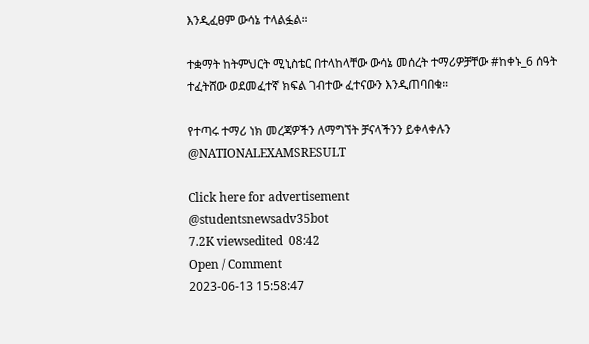እንዲፈፀም ውሳኔ ተላልፏል።

ተቋማት ከትምህርት ሚኒስቴር በተላከላቸው ውሳኔ መሰረት ተማሪዎቻቸው #ከቀኑ_6 ሰዓት ተፈትሸው ወደመፈተኛ ክፍል ገብተው ፈተናውን እንዲጠባበቁ።

የተጣሩ ተማሪ ነክ መረጃዎችን ለማግኘት ቻናላችንን ይቀላቀሉን
@NATIONALEXAMSRESULT

Click here for advertisement
@studentsnewsadv35bot
7.2K viewsedited  08:42
Open / Comment
2023-06-13 15:58:47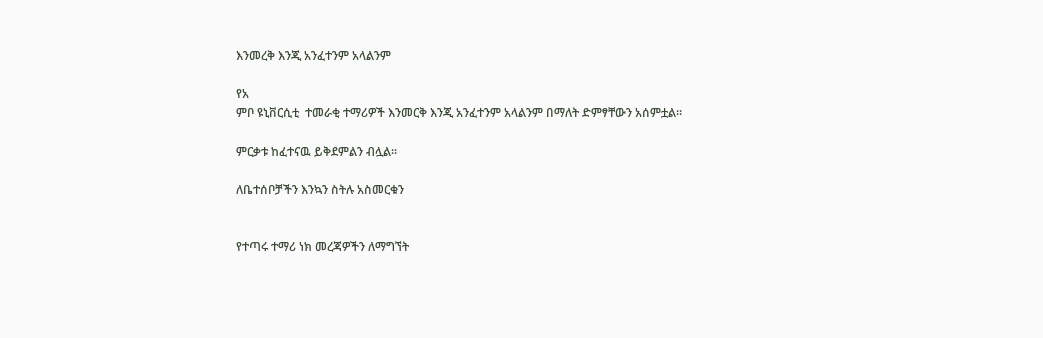እንመረቅ እንጂ አንፈተንም አላልንም

የአ
ምቦ ዩኒቨርሲቲ  ተመራቂ ተማሪዎች እንመርቅ እንጂ አንፈተንም አላልንም በማለት ድምፃቸውን አሰምቷል።

ምርቃቱ ከፈተናዉ ይቅደምልን ብሏል።

ለቤተሰቦቻችን እንኳን ስትሉ አስመርቁን


የተጣሩ ተማሪ ነክ መረጃዎችን ለማግኘት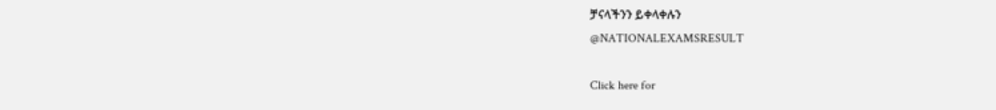ቻናላችንን ይቀላቀሉን
@NATIONALEXAMSRESULT

Click here for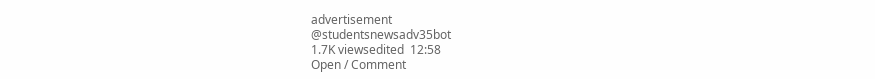advertisement
@studentsnewsadv35bot
1.7K viewsedited  12:58
Open / Comment